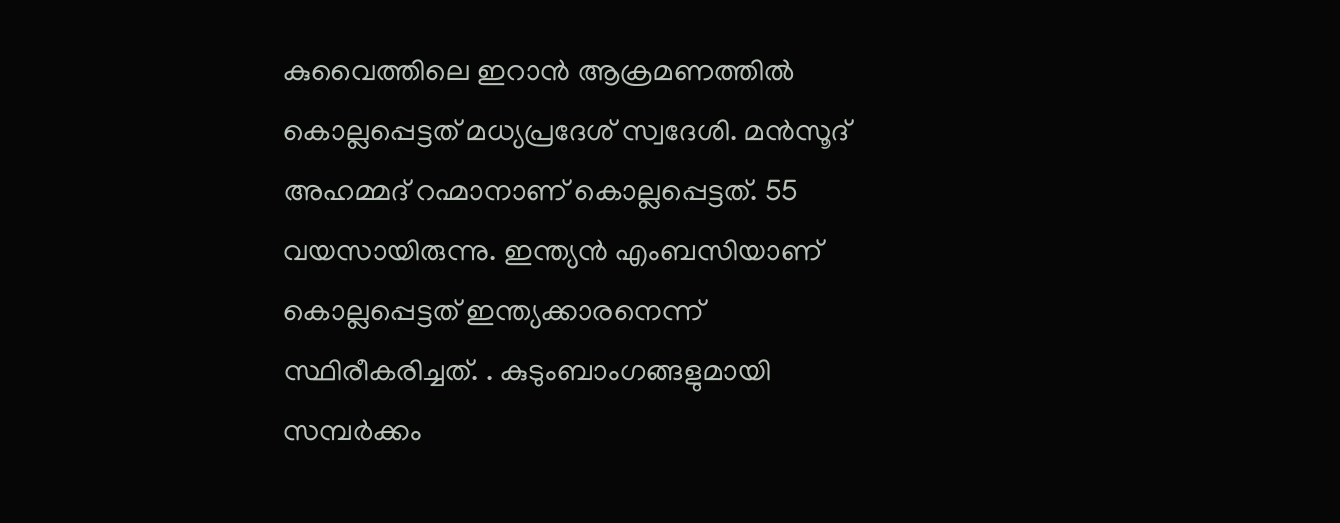കുവൈത്തിലെ ഇറാൻ ആക്രമണത്തിൽ കൊല്ലപ്പെട്ടത് മധ്യപ്രദേശ് സ്വദേശി. മൻസൂദ്‌ അഹമ്മദ് റഹ്മാനാണ് കൊല്ലപ്പെട്ടത്. 55 വയസായിരുന്നു. ഇന്ത്യൻ എംബസിയാണ് കൊല്ലപ്പെട്ടത് ഇന്ത്യക്കാരനെന്ന് സ്ഥിരീകരിച്ചത്. . കുടുംബാംഗങ്ങളുമായി സമ്പർക്കം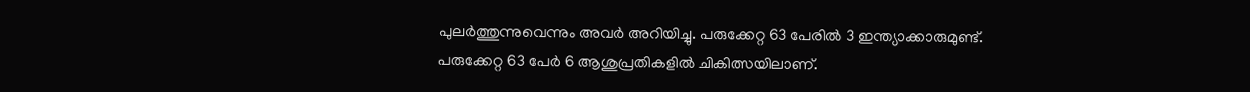പുലർത്തുന്നുവെന്നും അവർ അറിയിച്ചു. പരുക്കേറ്റ 63 പേരിൽ 3 ഇന്ത്യാക്കാരുമുണ്ട്. പരുക്കേറ്റ 63 പേർ 6 ആശുപ്രതികളിൽ ചികിത്സയിലാണ്.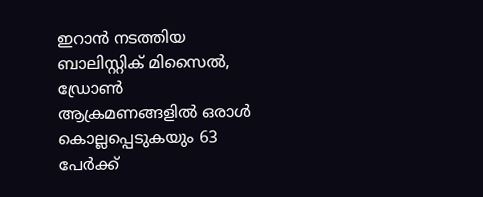ഇറാൻ നടത്തിയ ബാലിസ്റ്റിക് മിസൈൽ, ഡ്രോൺ ആക്രമണങ്ങളിൽ ഒരാൾ കൊല്ലപ്പെടുകയും 63 പേര്‍ക്ക്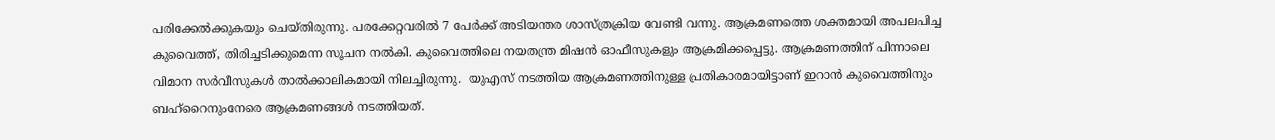പരിക്കേൽക്കുകയും ചെയ്തിരുന്നു. പരക്കേറ്റവരിൽ 7 പേർക്ക് അടിയന്തര ശാസ്ത്രക്രിയ വേണ്ടി വന്നു. ആക്രമണത്തെ ശക്തമായി അപലപിച്ച കുവൈത്ത്, തിരിച്ചടിക്കുമെന്ന സൂചന നൽകി. കുവൈത്തിലെ നയതന്ത്ര മിഷൻ ഓഫീസുകളും ആക്രമിക്കപ്പെട്ടു. ആക്രമണത്തിന് പിന്നാലെ വിമാന സർവീസുകൾ താൽക്കാലികമായി നിലച്ചിരുന്നു.  യുഎസ് നടത്തിയ ആക്രമണത്തിനുള്ള പ്രതികാരമായിട്ടാണ് ഇറാൻ കുവൈത്തിനും ബഹ്‌റൈനുംനേരെ ആക്രമണങ്ങൾ നടത്തിയത്.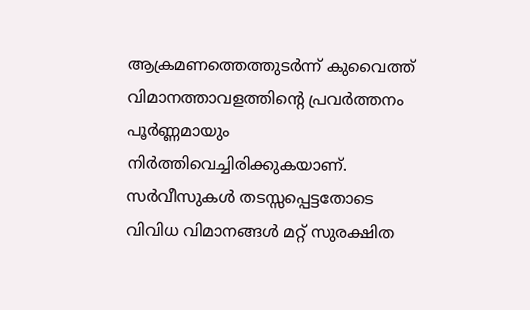ആക്രമണത്തെത്തുടർന്ന് കുവൈത്ത് വിമാനത്താവളത്തിന്റെ പ്രവർത്തനം പൂർണ്ണമായും നിർത്തിവെച്ചിരിക്കുകയാണ്. സർവീസുകൾ തടസ്സപ്പെട്ടതോടെ വിവിധ വിമാനങ്ങൾ മറ്റ് സുരക്ഷിത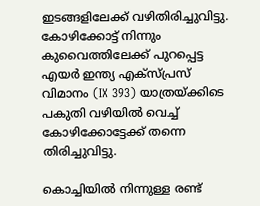ഇടങ്ങളിലേക്ക് വഴിതിരിച്ചുവിട്ടു. കോഴിക്കോട്ട് നിന്നും കുവൈത്തിലേക്ക് പുറപ്പെട്ട എയർ ഇന്ത്യ എക്സ്പ്രസ് വിമാനം (IX 393) യാത്രയ്ക്കിടെ പകുതി വഴിയിൽ വെച്ച് കോഴിക്കോട്ടേക്ക് തന്നെ തിരിച്ചുവിട്ടു.

കൊച്ചിയിൽ നിന്നുള്ള രണ്ട്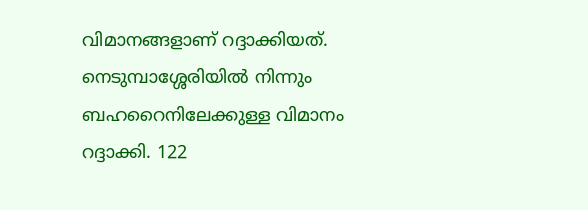വിമാനങ്ങളാണ് റദ്ദാക്കിയത്. നെടുമ്പാശ്ശേരിയിൽ നിന്നും ബഹറൈനിലേക്കുള്ള വിമാനം റദ്ദാക്കി. 122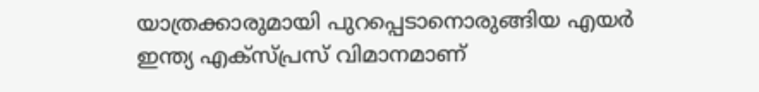യാത്രക്കാരുമായി പുറപ്പെടാനൊരുങ്ങിയ എയർ ഇന്ത്യ എക്സ്പ്രസ് വിമാനമാണ്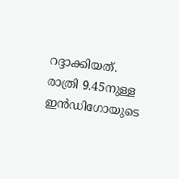റദ്ദാക്കിയത്. രാത്രി 9.45നുള്ള ഇൻഡിഗോയുടെ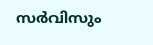സർവിസും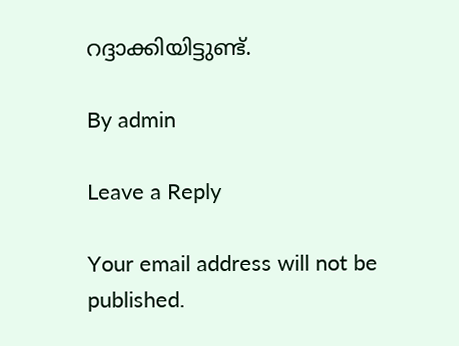റദ്ദാക്കിയിട്ടുണ്ട്.

By admin

Leave a Reply

Your email address will not be published.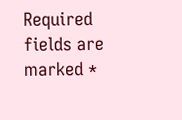Required fields are marked *